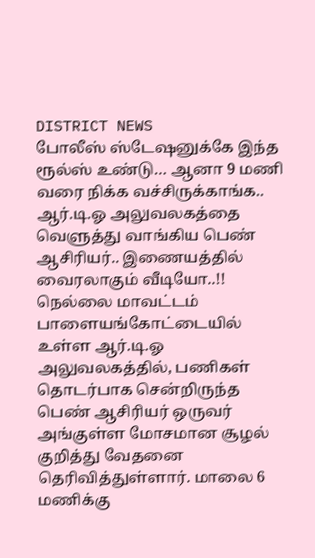DISTRICT NEWS
போலீஸ் ஸ்டேஷனுக்கே இந்த ரூல்ஸ் உண்டு… ஆனா 9 மணி வரை நிக்க வச்சிருக்காங்க.. ஆர்.டி.ஓ அலுவலகத்தை வெளுத்து வாங்கிய பெண் ஆசிரியர்.. இணையத்தில் வைரலாகும் வீடியோ..!!
நெல்லை மாவட்டம் பாளையங்கோட்டையில் உள்ள ஆர்.டி.ஓ அலுவலகத்தில், பணிகள் தொடர்பாக சென்றிருந்த பெண் ஆசிரியர் ஒருவர் அங்குள்ள மோசமான சூழல் குறித்து வேதனை தெரிவித்துள்ளார். மாலை 6 மணிக்கு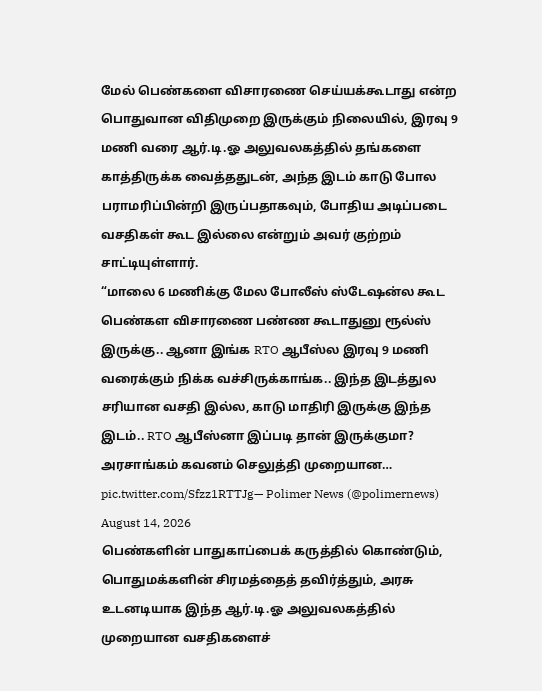மேல் பெண்களை விசாரணை செய்யக்கூடாது என்ற பொதுவான விதிமுறை இருக்கும் நிலையில், இரவு 9 மணி வரை ஆர்.டி.ஓ அலுவலகத்தில் தங்களை காத்திருக்க வைத்ததுடன், அந்த இடம் காடு போல பராமரிப்பின்றி இருப்பதாகவும், போதிய அடிப்படை வசதிகள் கூட இல்லை என்றும் அவர் குற்றம் சாட்டியுள்ளார்.
“மாலை 6 மணிக்கு மேல போலீஸ் ஸ்டேஷன்ல கூட பெண்கள விசாரணை பண்ண கூடாதுனு ரூல்ஸ் இருக்கு.. ஆனா இங்க RTO ஆபீஸ்ல இரவு 9 மணி வரைக்கும் நிக்க வச்சிருக்காங்க.. இந்த இடத்துல சரியான வசதி இல்ல, காடு மாதிரி இருக்கு இந்த இடம்.. RTO ஆபீஸ்னா இப்படி தான் இருக்குமா? அரசாங்கம் கவனம் செலுத்தி முறையான… pic.twitter.com/Sfzz1RTTJg— Polimer News (@polimernews) August 14, 2026
பெண்களின் பாதுகாப்பைக் கருத்தில் கொண்டும், பொதுமக்களின் சிரமத்தைத் தவிர்த்தும், அரசு உடனடியாக இந்த ஆர்.டி.ஓ அலுவலகத்தில் முறையான வசதிகளைச்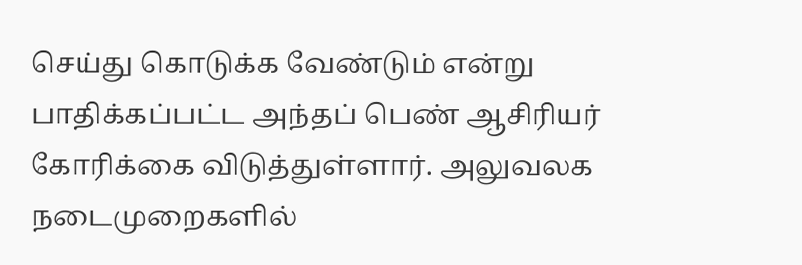செய்து கொடுக்க வேண்டும் என்று பாதிக்கப்பட்ட அந்தப் பெண் ஆசிரியர் கோரிக்கை விடுத்துள்ளார். அலுவலக நடைமுறைகளில்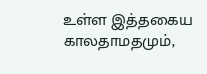உள்ள இத்தகைய காலதாமதமும்,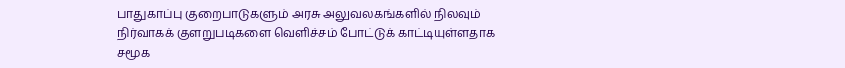பாதுகாப்பு குறைபாடுகளும் அரசு அலுவலகங்களில் நிலவும் நிர்வாகக் குளறுபடிகளை வெளிச்சம் போட்டுக் காட்டியுள்ளதாக சமூக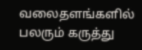வலைதளங்களில் பலரும் கருத்து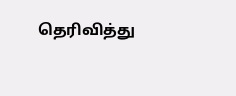தெரிவித்து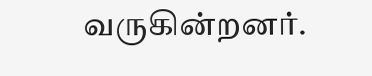வருகின்றனர்.